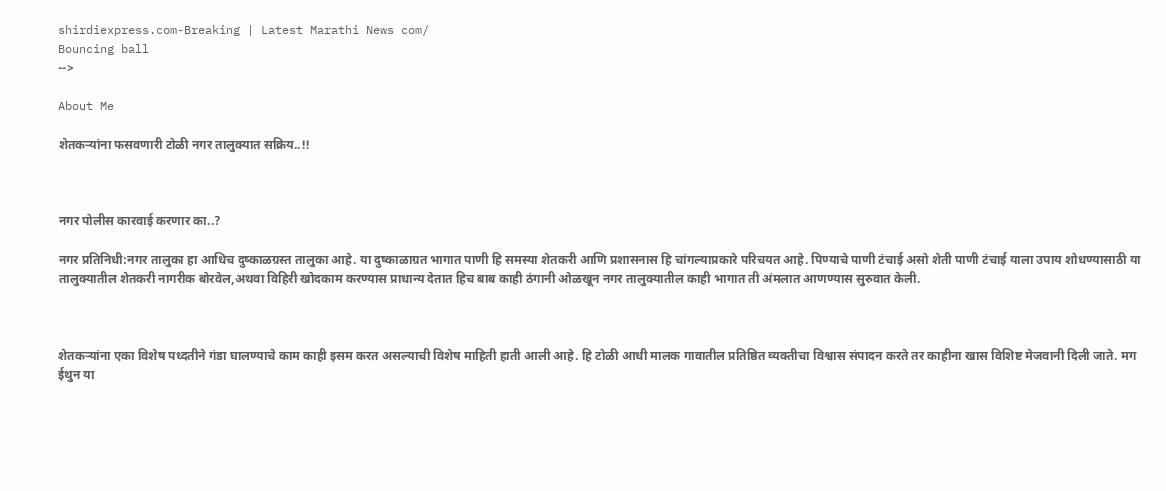shirdiexpress.com-Breaking | Latest Marathi News com/
Bouncing ball
-->

About Me

शेतकऱ्यांना फसवणारी टोळी नगर तालुक्यात सक्रिय..!!



नगर पोलीस कारवाई करणार का..?

नगर प्रतिनिधी:नगर तालुका हा आधिच दुष्काळग्रस्त तालुका आहे. या दुष्काळाग्रत भागात पाणी हि समस्या शेतकरी आणि प्रशासनास हि चांगल्याप्रकारे परिचयत आहे. पिण्याचे पाणी टंचाई असो शेती पाणी टंचाई याला उपाय शोधण्यासाठी या तालुक्यातील शेतकरी नागरीक बोरवेल,अथवा विहिरी खोदकाम करण्यास प्राधान्य देतात हिच बाब काही ठंगानी ओळखून नगर तालुक्यातील काही भागात ती अंमलात आणण्यास सुरुवात केली.



शेतकऱ्यांना एका विशेष पध्दतीने गंडा घालण्याचे काम काही इसम करत असल्याची विशेष माहिती हाती आली आहे. हि टोळी आधी मालक गावातील प्रतिष्ठित व्यक्तीचा विश्वास संपादन करते तर काहीना खास विशिष्ट मेजवानी दिली जाते. मग ईथुन या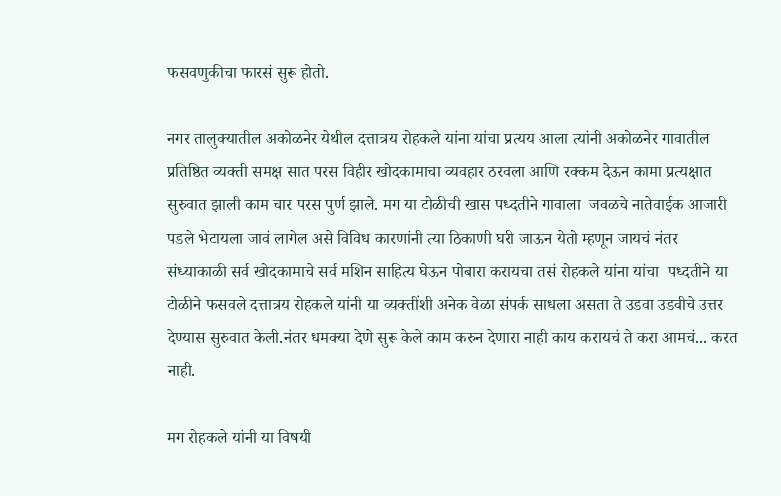फसवणुकीचा फारसं सुरू होतो.

नगर तालुक्यातील अकोळनेर येथील दत्तात्रय रोहकले यांना यांचा प्रत्यय आला त्यांनी अकोळनेर गावातील प्रतिष्ठित व्यक्ती समक्ष सात परस विहीर खोदकामाचा व्यवहार ठरवला आणि रक्कम देऊन कामा प्रत्यक्षात सुरुवात झाली काम चार परस पुर्ण झाले. मग या टोळीची खास पध्दतीने गावाला  जवळचे नातेवाईक आजारी पडले भेटायला जावं लागेल असे विविध कारणांनी त्या ठिकाणी घरी जाऊन येतो म्हणून जायचं नंतर संध्याकाळी सर्व खोदकामाचे सर्व मशिन साहित्य घेऊन पोबारा करायचा तसं रोहकले यांना यांचा  पध्दतीने या टोळीने फसवले दत्तात्रय रोहकले यांनी या व्यक्तींशी अनेक वेळा संपर्क साधला असता ते उडवा उडवीचे उत्तर देण्यास सुरुवात केली.नंतर धमक्या देणे सुरू केले काम करुन देणारा नाही काय करायचं ते करा आमचं... करत नाही.

मग रोहकले यांनी या विषयी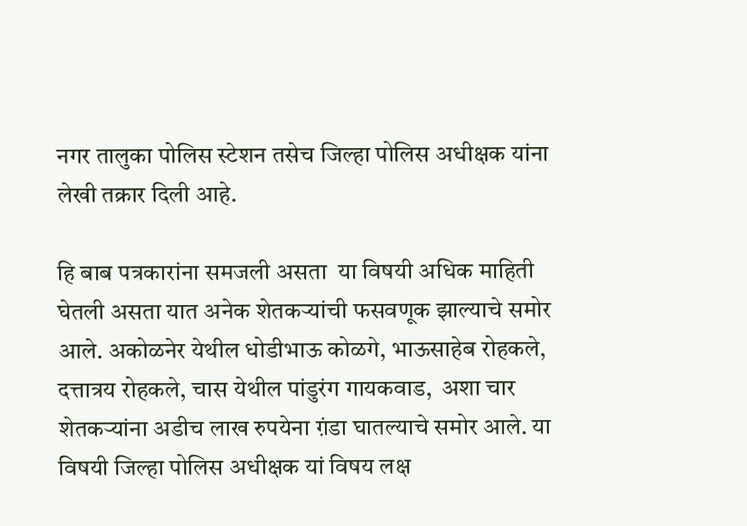नगर तालुका पोलिस स्टेशन तसेच जिल्हा पोलिस अधीक्षक यांना लेखी तक्रार दिली आहे.

हि बाब पत्रकारांना समजली असता  या विषयी अधिक माहिती घेतली असता यात अनेक शेतकऱ्यांची फसवणूक झाल्याचे समोर आले. अकोळनेर येथील धोडीभाऊ कोळगे, भाऊसाहेब रोहकले, दत्तात्रय रोहकले, चास येथील पांडुरंग गायकवाड,  अशा चार शेतकऱ्यांना अडीच लाख रुपयेना ग़ंडा घातल्याचे समोर आले. या विषयी जिल्हा पोलिस अधीक्षक यां विषय लक्ष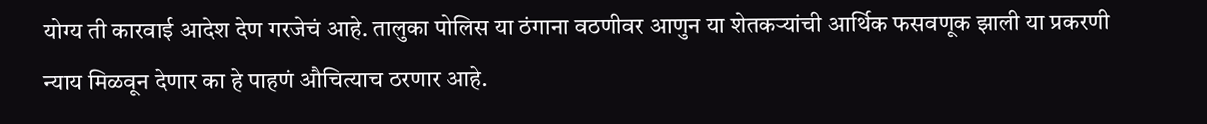योग्य ती कारवाई आदेश देण गरजेचं आहे. तालुका पोलिस या ठंगाना वठणीवर आणुन या शेतकऱ्यांची आर्थिक फसवणूक झाली या प्रकरणी न्याय मिळवून देणार का हे पाहणं औचित्याच ठरणार आहे.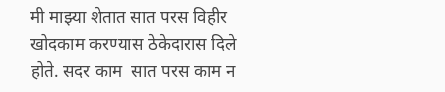मी माझ्या शेतात सात परस विहीर खोदकाम करण्यास ठेकेदारास दिले होते. सदर काम  सात परस काम न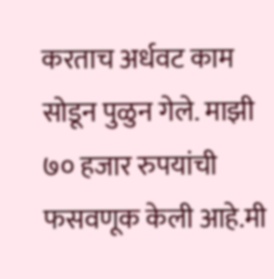करताच अर्धवट काम सोडून पुळुन गेले. माझी ७० हजार रुपयांची फसवणूक केली आहे.मी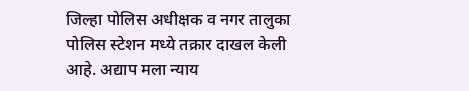जिल्हा पोलिस अधीक्षक व नगर तालुका पोलिस स्टेशन मध्ये तक्रार दाखल केली आहे. अद्याप मला न्याय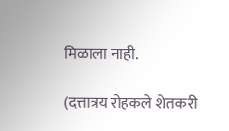मिळाला नाही.

(दत्तात्रय रोहकले शेतकरी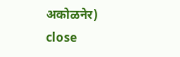अकोळनेर)
close